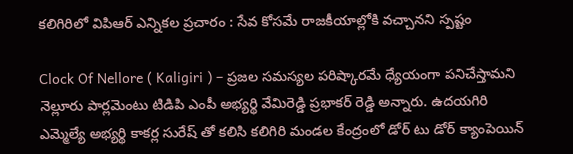కలిగిరిలో విపిఆర్ ఎన్నికల ప్రచారం : సేవ కోసమే రాజకీయాల్లోకి వచ్చానని స్పష్టం

Clock Of Nellore ( Kaligiri ) – ప్రజల సమస్యల పరిష్కారమే ధ్యేయంగా పనిచేస్తామని నెల్లూరు పార్లమెంటు టిడిపి ఎంపీ అభ్యర్థి వేమిరెడ్డి ప్రభాకర్ రెడ్డి అన్నారు. ఉదయగిరి ఎమ్మెల్యే అభ్యర్థి కాకర్ల సురేష్ తో కలిసి కలిగిరి మండల కేంద్రంలో డోర్ టు డోర్ క్యాంపెయిన్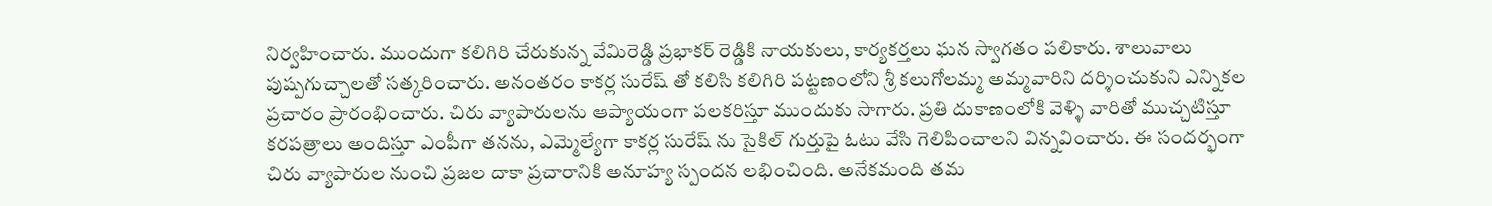నిర్వహించారు. ముందుగా కలిగిరి చేరుకున్న వేమిరెడ్డి ప్రభాకర్ రెడ్డికి నాయకులు, కార్యకర్తలు ఘన స్వాగతం పలికారు. శాలువాలు పుష్పగుచ్చాలతో సత్కరించారు. అనంతరం కాకర్ల సురేష్ తో కలిసి కలిగిరి పట్టణంలోని శ్రీ కలుగోలమ్మ అమ్మవారిని దర్శించుకుని ఎన్నికల ప్రచారం ప్రారంభించారు. చిరు వ్యాపారులను ఆప్యాయంగా పలకరిస్తూ ముందుకు సాగారు. ప్రతి దుకాణంలోకి వెళ్ళి వారితో ముచ్చటిస్తూ కరపత్రాలు అందిస్తూ ఎంపీగా తనను, ఎమ్మెల్యేగా కాకర్ల సురేష్ ను సైకిల్ గుర్తుపై ఓటు వేసి గెలిపించాలని విన్నవించారు. ఈ సందర్భంగా చిరు వ్యాపారుల నుంచి ప్రజల దాకా ప్రచారానికి అనూహ్య స్పందన లభించింది. అనేకమంది తమ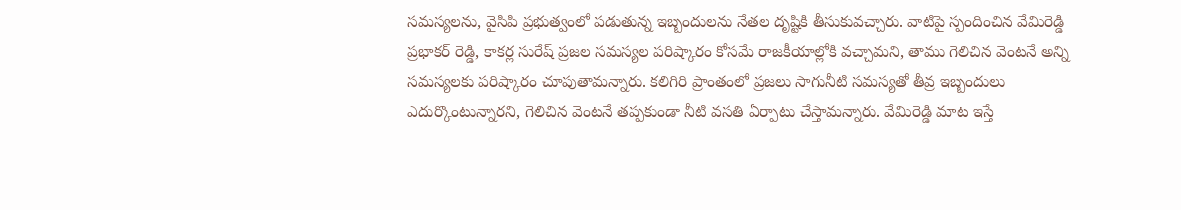సమస్యలను, వైసిపి ప్రభుత్వంలో పడుతున్న ఇబ్బందులను నేతల దృష్టికి తీసుకువచ్చారు. వాటిపై స్పందించిన వేమిరెడ్డి ప్రభాకర్ రెడ్డి, కాకర్ల సురేష్ ప్రజల సమస్యల పరిష్కారం కోసమే రాజకీయాల్లోకి వచ్చామని, తాము గెలిచిన వెంటనే అన్ని సమస్యలకు పరిష్కారం చూపుతామన్నారు. కలిగిరి ప్రాంతంలో ప్రజలు సాగునీటి సమస్యతో తీవ్ర ఇబ్బందులు ఎదుర్కొంటున్నారని, గెలిచిన వెంటనే తప్పకుండా నీటి వసతి ఏర్పాటు చేస్తామన్నారు. వేమిరెడ్డి మాట ఇస్తే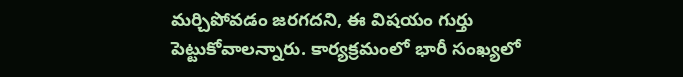మర్చిపోవడం జరగదని, ఈ విషయం గుర్తు పెట్టుకోవాలన్నారు. కార్యక్రమంలో భారీ సంఖ్యలో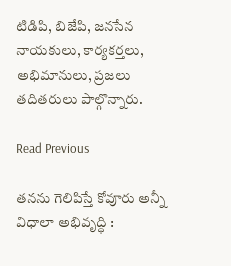టిడిపి, బిజేపి, జనసేన నాయకులు, కార్యకర్తలు, అభిమానులు, ప్రజలు తదితరులు పాల్గొన్నారు.

Read Previous

తనను గెలిపిస్తే కోవూరు అన్నీ విధాలా అభివృద్ధి :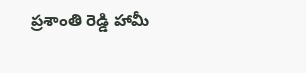ప్రశాంతి రెడ్డి హామీ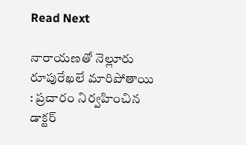Read Next

నారాయణతో నెల్లూరు రూపురేఖలే మారిపోతాయి : ప్రచారం నిర్వహించిన డాక్టర్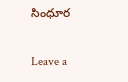సింధూర

Leave a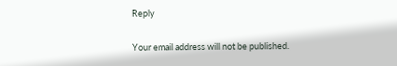Reply

Your email address will not be published.